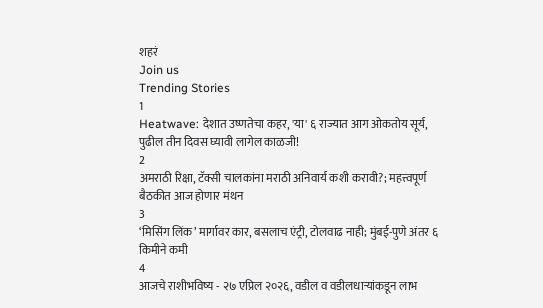शहरं
Join us
Trending Stories
1
Heatwave: देशात उष्णतेचा कहर, 'या' ६ राज्यात आग ओकतोय सूर्य, पुढील तीन दिवस घ्यावी लागेल काळजी!
2
अमराठी रिक्षा, टॅक्सी चालकांना मराठी अनिवार्य कशी करावी?; महत्त्वपूर्ण बैठकीत आज होणार मंथन
3
‘मिसिंग लिंक’ मार्गावर कार, बसलाच एंट्री, टोलवाढ नाही; मुंबई-पुणे अंतर ६ किमीने कमी
4
आजचे राशीभविष्य - २७ एप्रिल २०२६, वडील व वडीलधार्‍यांकडून लाभ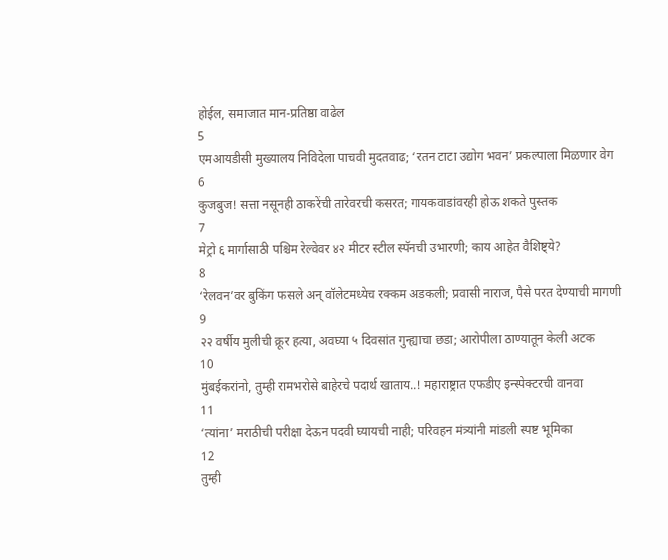होईल, समाजात मान-प्रतिष्ठा वाढेल
5
एमआयडीसी मुख्यालय निविदेला पाचवी मुदतवाढ; ‘रतन टाटा उद्योग भवन’ प्रकल्पाला मिळणार वेग
6
कुजबुज! सत्ता नसूनही ठाकरेंची तारेवरची कसरत; गायकवाडांवरही होऊ शकते पुस्तक
7
मेट्रो ६ मार्गासाठी पश्चिम रेल्वेवर ४२ मीटर स्टील स्पॅनची उभारणी; काय आहेत वैशिष्ट्ये?
8
‘रेलवन’वर बुकिंग फसले अन् वॉलेटमध्येच रक्कम अडकली; प्रवासी नाराज, पैसे परत देण्याची मागणी
9
२२ वर्षीय मुलीची क्रूर हत्या, अवघ्या ५ दिवसांत गुन्ह्याचा छडा; आरोपीला ठाण्यातून केली अटक
10
मुंबईकरांनो, तुम्ही रामभरोसे बाहेरचे पदार्थ खाताय..! महाराष्ट्रात एफडीए इन्स्पेक्टरची वानवा
11
‘त्यांना’ मराठीची परीक्षा देऊन पदवी घ्यायची नाही; परिवहन मंत्र्यांनी मांडली स्पष्ट भूमिका
12
तुम्ही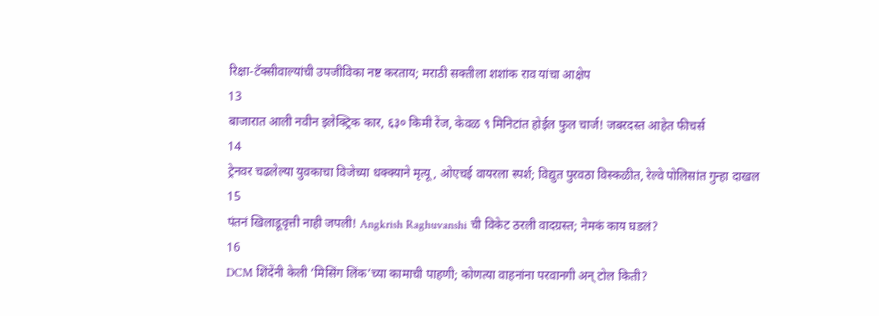रिक्षा-टॅक्सीवाल्यांची उपजीविका नष्ट करताय; मराठी सक्तीला शशांक राव यांचा आक्षेप
13
बाजारात आली नवीन इलेक्ट्रिक कार, ६३० किमी रेंज, केवळ ९ मिनिटांत होईल फुल चार्ज! जबरदस्त आहेत फीचर्स
14
ट्रेनवर चढलेल्या युवकाचा विजेच्या धक्क्याने मृत्यू, ओएचई वायरला स्पर्श; विद्युत पुरवठा विस्कळीत, रेल्वे पोलिसांत गुन्हा दाखल
15
पंतनं खिलाडूवृत्ती नाही जपली! Angkrish Raghuvanshi ची विकेट ठरली वादग्रस्त; नेमकं काय घडलं?
16
DCM शिंदेंनी केली ‘मिसिंग लिंक’च्या कामाची पाहणी; कोणत्या वाहनांना परवानगी अन् टोल किती?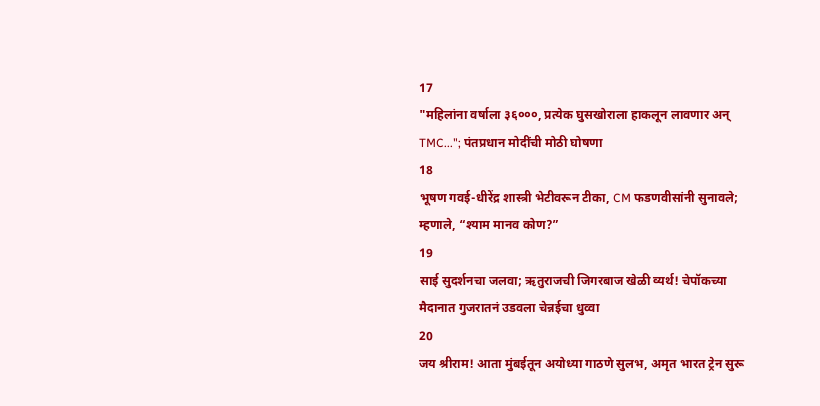17
"महिलांना वर्षाला ३६०००, प्रत्येक घुसखोराला हाकलून लावणार अन् TMC..."; पंतप्रधान मोदींची मोठी घोषणा
18
भूषण गवई-धीरेंद्र शास्त्री भेटीवरून टीका, CM फडणवीसांनी सुनावले; म्हणाले, “श्याम मानव कोण?”
19
साई सुदर्शनचा जलवा; ऋतुराजची जिगरबाज खेळी व्यर्थ! चेपॉकच्या मैदानात गुजरातनं उडवला चेन्नईचा धुव्वा
20
जय श्रीराम! आता मुंबईतून अयोध्या गाठणे सुलभ, अमृत भारत ट्रेन सुरू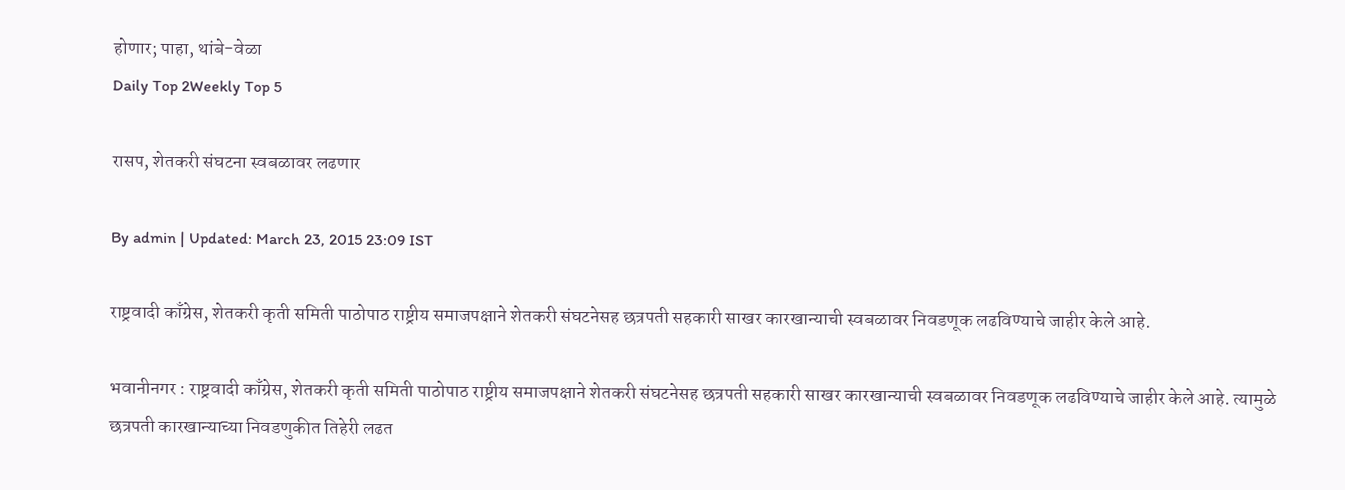होणार; पाहा, थांबे-वेळा
Daily Top 2Weekly Top 5

रासप, शेतकरी संघटना स्वबळावर लढणार

By admin | Updated: March 23, 2015 23:09 IST

राष्ट्रवादी काँग्रेस, शेतकरी कृती समिती पाठोपाठ राष्ट्रीय समाजपक्षाने शेतकरी संघटनेसह छत्रपती सहकारी साखर कारखान्याची स्वबळावर निवडणूक लढविण्याचे जाहीर केले आहे.

भवानीनगर : राष्ट्रवादी काँग्रेस, शेतकरी कृती समिती पाठोपाठ राष्ट्रीय समाजपक्षाने शेतकरी संघटनेसह छत्रपती सहकारी साखर कारखान्याची स्वबळावर निवडणूक लढविण्याचे जाहीर केले आहे. त्यामुळे छत्रपती कारखान्याच्या निवडणुकीत तिहेरी लढत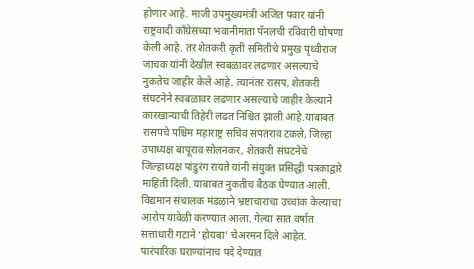होणार आहे. माजी उपमुख्यमंत्री अजित पवार यांनी राष्ट्रवादी काँग्रेसच्या भवानीमाता पॅनलची रविवारी घोषणा केली आहे. तर शेतकरी कृती समितीचे प्रमुख पृथ्वीराज जाचक यांनी देखील स्वबळावर लढणार असल्याचे नुकतेच जाहीर केले आहे. त्यानंतर रासप, शेतकरी संघटनेने स्वबळावर लढणार असल्याचे जाहीर केल्याने कारखान्याची तिहेरी लढत निश्चित झाली आहे.याबाबत रासपचे पश्चिम महाराष्ट्र सचिव संपतराव टकले, जिल्हा उपाध्यक्ष बापूराव सोलनकर, शेतकरी संघटनेचे जिल्हाध्यक्ष पांडुरंग रायते यांनी संयुक्त प्रसिद्धी पत्रकाद्वारे माहिती दिली. याबाबत नुकतीच बैठक घेण्यात आली. विद्यमान संचालक मंडळाने भ्रष्टाचाराचा उच्चांक केल्याचा आरोप यावेळी करण्यात आला. गेल्या सात वर्षात सत्ताधारी गटाने ‘होयबा’ चेअरमन दिले आहेत. पारंपारिक घराण्यांनाच पदे देण्यात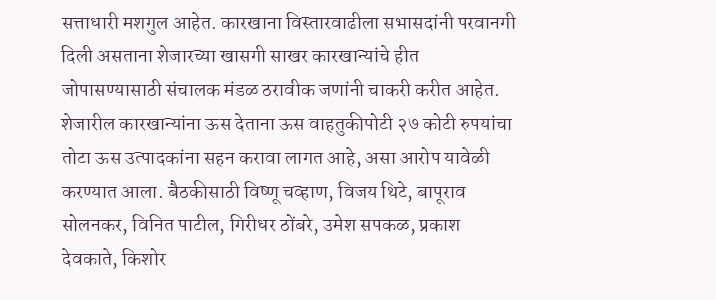सत्ताधारी मशगुल आहेत. कारखाना विस्तारवाढीला सभासदांनी परवानगी दिली असताना शेजारच्या खासगी साखर कारखान्यांचे हीत जोपासण्यासाठी संचालक मंडळ ठरावीक जणांनी चाकरी करीत आहेत. शेजारील कारखान्यांना ऊस देताना ऊस वाहतुकीपोटी २७ कोटी रुपयांचा तोटा ऊस उत्पादकांना सहन करावा लागत आहे, असा आरोप यावेळी करण्यात आला. बैठकीसाठी विष्णू चव्हाण, विजय थिटे, बापूराव सोलनकर, विनित पाटील, गिरीधर ठोंबरे, उमेश सपकळ, प्रकाश देवकाते, किशोर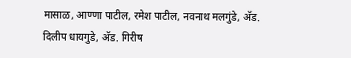मासाळ, आण्णा पाटील, रमेश पाटील, नवनाथ मलगुंडे, अ‍ॅड. दिलीप धायगुडे, अ‍ॅड. गिरीष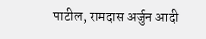पाटील, रामदास अर्जुन आदी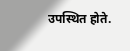उपस्थित होते.